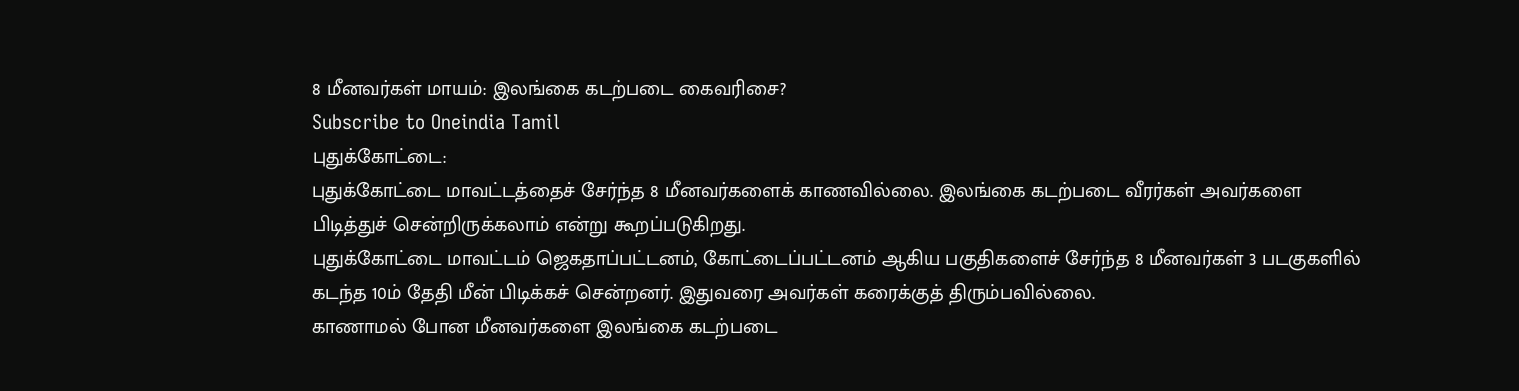8 மீனவர்கள் மாயம்: இலங்கை கடற்படை கைவரிசை?
Subscribe to Oneindia Tamil
புதுக்கோட்டை:
புதுக்கோட்டை மாவட்டத்தைச் சேர்ந்த 8 மீனவர்களைக் காணவில்லை. இலங்கை கடற்படை வீரர்கள் அவர்களை பிடித்துச் சென்றிருக்கலாம் என்று கூறப்படுகிறது.
புதுக்கோட்டை மாவட்டம் ஜெகதாப்பட்டனம், கோட்டைப்பட்டனம் ஆகிய பகுதிகளைச் சேர்ந்த 8 மீனவர்கள் 3 படகுகளில் கடந்த 10ம் தேதி மீன் பிடிக்கச் சென்றனர். இதுவரை அவர்கள் கரைக்குத் திரும்பவில்லை.
காணாமல் போன மீனவர்களை இலங்கை கடற்படை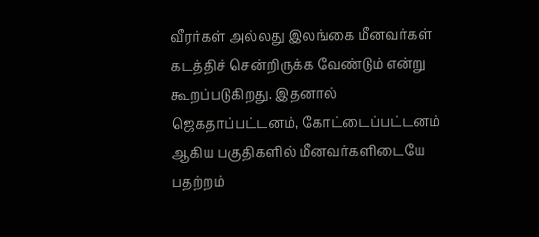வீரர்கள் அல்லது இலங்கை மீனவர்கள் கடத்திச் சென்றிருக்க வேண்டும் என்று கூறப்படுகிறது. இதனால் ஜெகதாப்பட்டனம், கோட்டைப்பட்டனம் ஆகிய பகுதிகளில் மீனவர்களிடையே பதற்றம்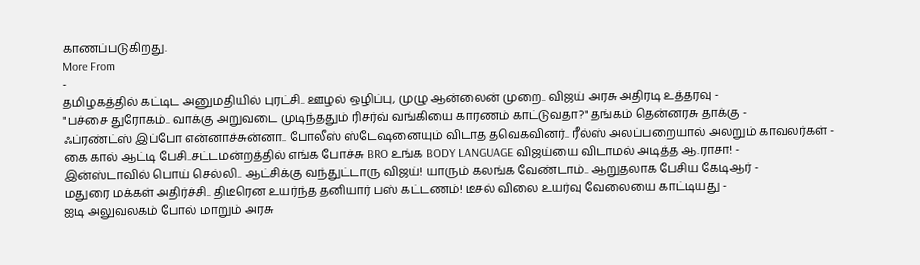காணப்படுகிறது.
More From
-
தமிழகத்தில் கட்டிட அனுமதியில் புரட்சி.. ஊழல் ஒழிப்பு, முழு ஆன்லைன் முறை.. விஜய் அரசு அதிரடி உத்தரவு -
"பச்சை துரோகம்.. வாக்கு அறுவடை முடிந்ததும் ரிசர்வ் வங்கியை காரணம் காட்டுவதா?" தங்கம் தென்னரசு தாக்கு -
ஃப்ரண்ட்ஸ் இப்போ என்னாச்சுன்னா.. போலீஸ் ஸ்டேஷனையும் விடாத தவெகவினர்.. ரீல்ஸ் அலப்பறையால் அலறும் காவலர்கள் -
கை கால் ஆட்டி பேசி..சட்டமன்றத்தில் எங்க போச்சு BRO உங்க BODY LANGUAGE விஜய்யை விடாமல் அடித்த ஆ.ராசா! -
இன்ஸ்டாவில் பொய் செல்லி.. ஆட்சிக்கு வந்துட்டாரு விஜய்! யாரும் கலங்க வேண்டாம்.. ஆறுதலாக பேசிய கேடிஆர் -
மதுரை மக்கள் அதிர்ச்சி.. திடீரென உயர்ந்த தனியார் பஸ் கட்டணம்! டீசல் விலை உயர்வு வேலையை காட்டியது -
ஐடி அலுவலகம் போல் மாறும் அரசு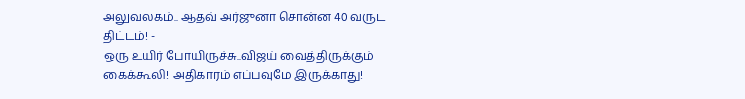அலுவலகம்.. ஆதவ் அர்ஜுனா சொன்ன 40 வருட திட்டம்! -
ஒரு உயிர் போயிருச்சு..விஜய் வைத்திருக்கும் கைக்கூலி! அதிகாரம் எப்பவுமே இருக்காது!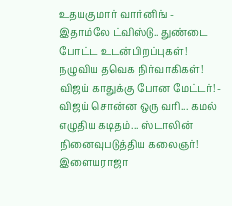உதயகுமார் வார்னிங் -
இதாம்லே ட்விஸ்டு.. துண்டை போட்ட உடன்பிறப்புகள்! நழுவிய தவெக நிர்வாகிகள்! விஜய் காதுக்கு போன மேட்டர்! -
விஜய் சொன்ன ஒரு வரி... கமல் எழுதிய கடிதம்... ஸ்டாலின் நினைவுபடுத்திய கலைஞர்! இளையராஜா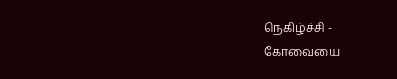நெகிழ்ச்சி -
கோவையை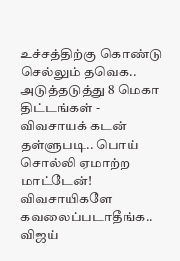உச்சத்திற்கு கொண்டு செல்லும் தவெக.. அடுத்தடுத்து 8 மெகா திட்டங்கள் -
விவசாயக் கடன் தள்ளுபடி.. பொய் சொல்லி ஏமாற்ற மாட்டேன்! விவசாயிகளே கவலைப்படாதீங்க.. விஜய்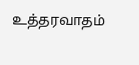உத்தரவாதம்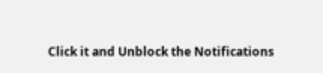Click it and Unblock the Notifications